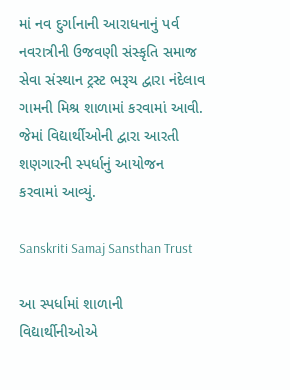માં નવ દુર્ગાનાની આરાધનાનું પર્વ નવરાત્રીની ઉજવણી સંસ્કૃતિ સમાજ સેવા સંસ્થાન ટ્રસ્ટ ભરૂચ દ્વારા નંદેલાવ ગામની મિશ્ર શાળામાં કરવામાં આવી. જેમાં વિદ્યાર્થીઓની દ્વારા આરતી શણગારની સ્પર્ધાનું આયોજન કરવામાં આવ્યું.

Sanskriti Samaj Sansthan Trust

આ સ્પર્ધામાં શાળાની વિદ્યાર્થીનીઓએ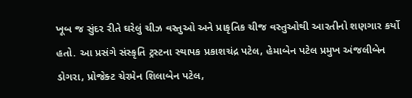ખૂબ જ સુંદર રીતે ઘરેલું ચીઝ વસ્તુઓ અને પ્રાકૃતિક ચીજ વસ્તુઓથી આરતીનો શણગાર કર્યો હતો. આ પ્રસંગે સંસ્કૃતિ ટ્રસ્ટના સ્થાપક પ્રકાશચંદ્ર પટેલ, હેમાબેન પટેલ પ્રમુખ અંજલીબેન ડોગરા, પ્રોજેક્ટ ચેરમેન શિલાબેન પટેલ,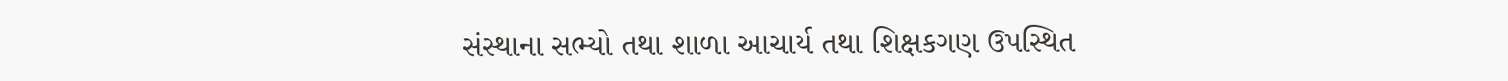સંસ્થાના સભ્યો તથા શાળા આચાર્ય તથા શિક્ષકગણ ઉપસ્થિત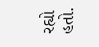રહ્યો હતો.